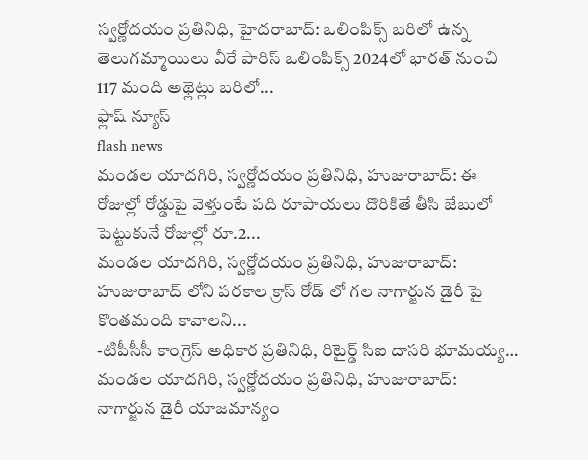స్వర్ణోదయం ప్రతినిధి, హైదరాబాద్: ఒలింపిక్స్ బరిలో ఉన్న తెలుగమ్మాయిలు వీరే పారిస్ ఒలింపిక్స్ 2024లో భారత్ నుంచి 117 మంది అథ్లెట్లు బరిలో...
ఫ్లాష్ న్యూస్
flash news
మండల యాదగిరి, స్వర్ణోదయం ప్రతినిధి, హుజురాబాద్: ఈ రోజుల్లో రోడ్డుపై వెళ్తుంటే పది రూపాయలు దొరికితే తీసి జేబులో పెట్టుకునే రోజుల్లో రూ.2...
మండల యాదగిరి, స్వర్ణోదయం ప్రతినిధి, హుజురాబాద్: హుజురాబాద్ లోని పరకాల క్రాస్ రోడ్ లో గల నాగార్జున డైరీ పై కొంతమంది కావాలని...
-టిపీసీసీ కాంగ్రెస్ అధికార ప్రతినిధి, రిటైర్డ్ సిఐ దాసరి భూమయ్య… మండల యాదగిరి, స్వర్ణోదయం ప్రతినిధి, హుజురాబాద్: నాగార్జున డైరీ యాజమాన్యం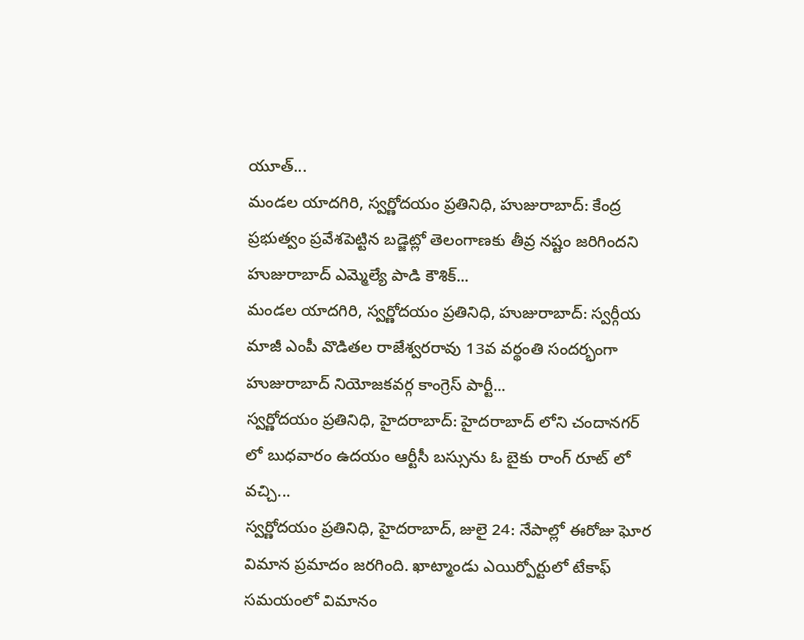యూత్...
మండల యాదగిరి, స్వర్ణోదయం ప్రతినిధి, హుజురాబాద్: కేంద్ర ప్రభుత్వం ప్రవేశపెట్టిన బడ్జెట్లో తెలంగాణకు తీవ్ర నష్టం జరిగిందని హుజురాబాద్ ఎమ్మెల్యే పాడి కౌశిక్...
మండల యాదగిరి, స్వర్ణోదయం ప్రతినిధి, హుజురాబాద్: స్వర్గీయ మాజీ ఎంపీ వొడితల రాజేశ్వరరావు 13వ వర్థంతి సందర్భంగా హుజురాబాద్ నియోజకవర్గ కాంగ్రెస్ పార్టీ...
స్వర్ణోదయం ప్రతినిధి, హైదరాబాద్: హైదరాబాద్ లోని చందానగర్ లో బుధవారం ఉదయం ఆర్టీసీ బస్సును ఓ బైకు రాంగ్ రూట్ లో వచ్చి...
స్వర్ణోదయం ప్రతినిధి, హైదరాబాద్, జులై 24: నేపాల్లో ఈరోజు ఘోర విమాన ప్రమాదం జరగింది. ఖాట్మాండు ఎయిర్పోర్టులో టేకాఫ్ సమయంలో విమానం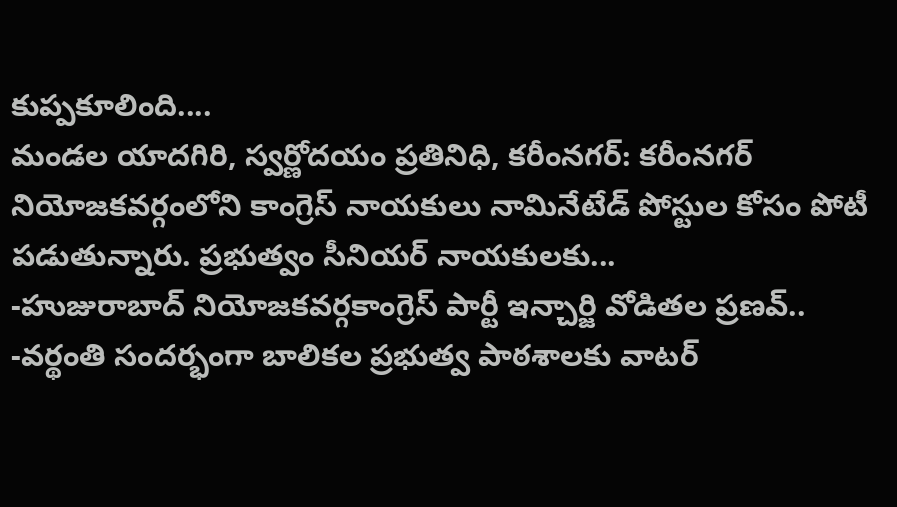కుప్పకూలింది....
మండల యాదగిరి, స్వర్ణోదయం ప్రతినిధి, కరీంనగర్: కరీంనగర్ నియోజకవర్గంలోని కాంగ్రెస్ నాయకులు నామినేటేడ్ పోస్టుల కోసం పోటీ పడుతున్నారు. ప్రభుత్వం సీనియర్ నాయకులకు...
-హుజురాబాద్ నియోజకవర్గకాంగ్రెస్ పార్టీ ఇన్చార్జి వోడితల ప్రణవ్.. -వర్థంతి సందర్భంగా బాలికల ప్రభుత్వ పాఠశాలకు వాటర్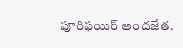పూరిఫయిర్ అందజేత.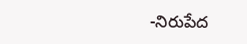-నిరుపేద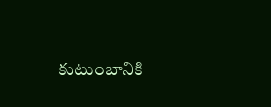కుటుంబానికి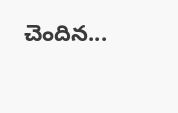చెందిన...